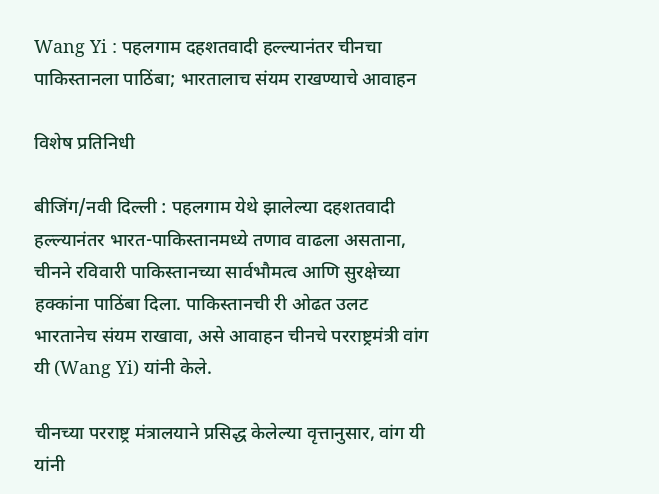Wang Yi : पहलगाम दहशतवादी हल्ल्यानंतर चीनचा पाकिस्तानला पाठिंबा; भारतालाच संयम राखण्याचे आवाहन

विशेष प्रतिनिधी

बीजिंग/नवी दिल्ली : पहलगाम येथे झालेल्या दहशतवादी हल्ल्यानंतर भारत-पाकिस्तानमध्ये तणाव वाढला असताना, चीनने रविवारी पाकिस्तानच्या सार्वभौमत्व आणि सुरक्षेच्या हक्कांना पाठिंबा दिला. पाकिस्तानची री ओढत उलट भारतानेच संयम राखावा, असे आवाहन चीनचे परराष्ट्रमंत्री वांग यी (Wang Yi) यांनी केले.

चीनच्या परराष्ट्र मंत्रालयाने प्रसिद्ध केलेल्या वृत्तानुसार, वांग यी यांनी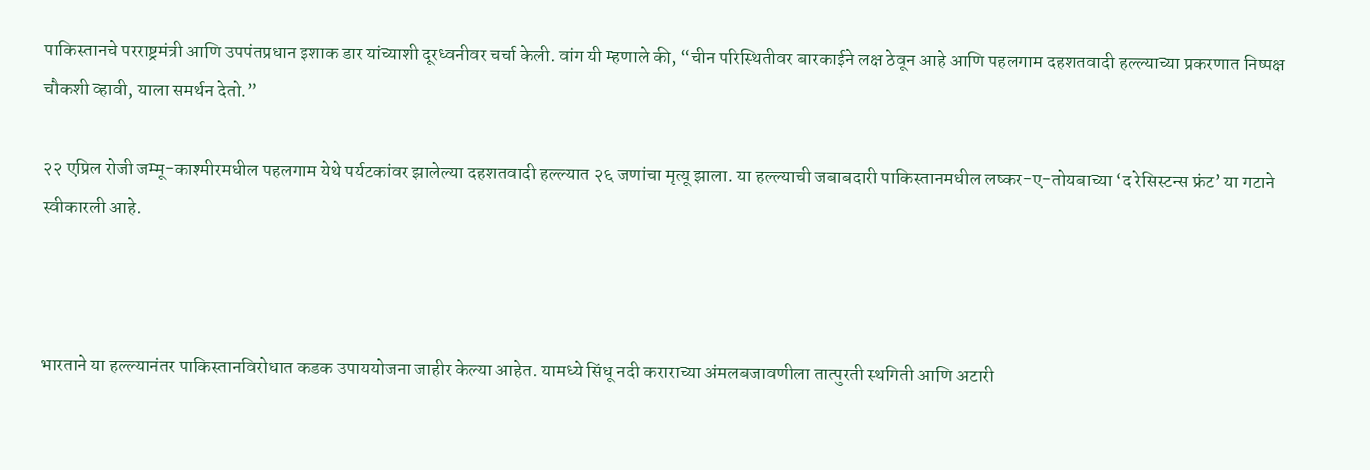पाकिस्तानचे परराष्ट्रमंत्री आणि उपपंतप्रधान इशाक डार यांच्याशी दूरध्वनीवर चर्चा केली. वांग यी म्हणाले की, “चीन परिस्थितीवर बारकाईने लक्ष ठेवून आहे आणि पहलगाम दहशतवादी हल्ल्याच्या प्रकरणात निष्पक्ष चौकशी व्हावी, याला समर्थन देतो.”

२२ एप्रिल रोजी जम्मू-काश्मीरमधील पहलगाम येथे पर्यटकांवर झालेल्या दहशतवादी हल्ल्यात २६ जणांचा मृत्यू झाला. या हल्ल्याची जबाबदारी पाकिस्तानमधील लष्कर-ए-तोयबाच्या ‘द रेसिस्टन्स फ्रंट’ या गटाने स्वीकारली आहे.



भारताने या हल्ल्यानंतर पाकिस्तानविरोधात कडक उपाययोजना जाहीर केल्या आहेत. यामध्ये सिंधू नदी कराराच्या अंमलबजावणीला तात्पुरती स्थगिती आणि अटारी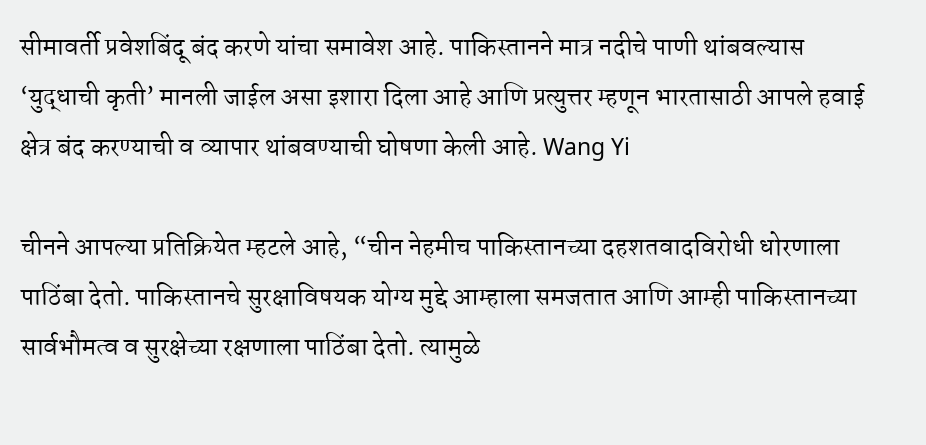सीमावर्ती प्रवेशबिंदू बंद करणे यांचा समावेश आहे. पाकिस्तानने मात्र नदीचे पाणी थांबवल्यास ‘युद्धाची कृती’ मानली जाईल असा इशारा दिला आहे आणि प्रत्युत्तर म्हणून भारतासाठी आपले हवाई क्षेत्र बंद करण्याची व व्यापार थांबवण्याची घोषणा केली आहे. Wang Yi

चीनने आपल्या प्रतिक्रियेत म्हटले आहे, “चीन नेहमीच पाकिस्तानच्या दहशतवादविरोधी धोरणाला पाठिंबा देतो. पाकिस्तानचे सुरक्षाविषयक योग्य मुद्दे आम्हाला समजतात आणि आम्ही पाकिस्तानच्या सार्वभौमत्व व सुरक्षेच्या रक्षणाला पाठिंबा देतो. त्यामुळे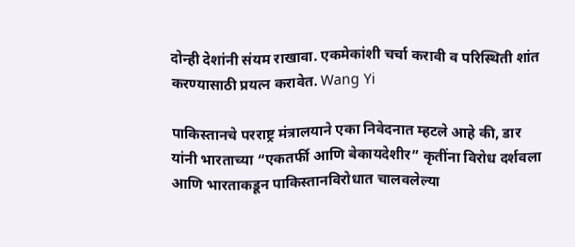दोन्ही देशांनी संयम राखावा. एकमेकांशी चर्चा करावी व परिस्थिती शांत करण्यासाठी प्रयत्न करावेत. Wang Yi

पाकिस्तानचे परराष्ट्र मंत्रालयाने एका निवेदनात म्हटले आहे की, डार यांनी भारताच्या “एकतर्फी आणि बेकायदेशीर” कृतींना विरोध दर्शवला आणि भारताकडून पाकिस्तानविरोधात चालवलेल्या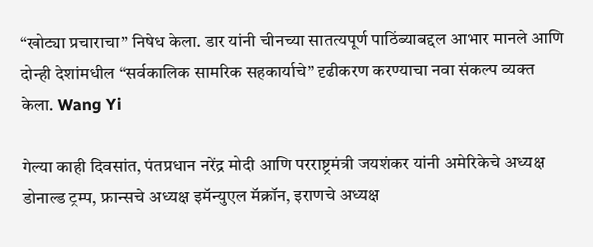“खोट्या प्रचाराचा” निषेध केला. डार यांनी चीनच्या सातत्यपूर्ण पाठिंब्याबद्दल आभार मानले आणि दोन्ही देशांमधील “सर्वकालिक सामरिक सहकार्याचे” दृढीकरण करण्याचा नवा संकल्प व्यक्त केला. Wang Yi

गेल्या काही दिवसांत, पंतप्रधान नरेंद्र मोदी आणि परराष्ट्रमंत्री जयशंकर यांनी अमेरिकेचे अध्यक्ष डोनाल्ड ट्रम्प, फ्रान्सचे अध्यक्ष इमॅन्युएल मॅक्रॉन, इराणचे अध्यक्ष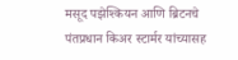मसूद पझेश्कियन आणि ब्रिटनचे पंतप्रधान किअर स्टार्मर यांच्यासह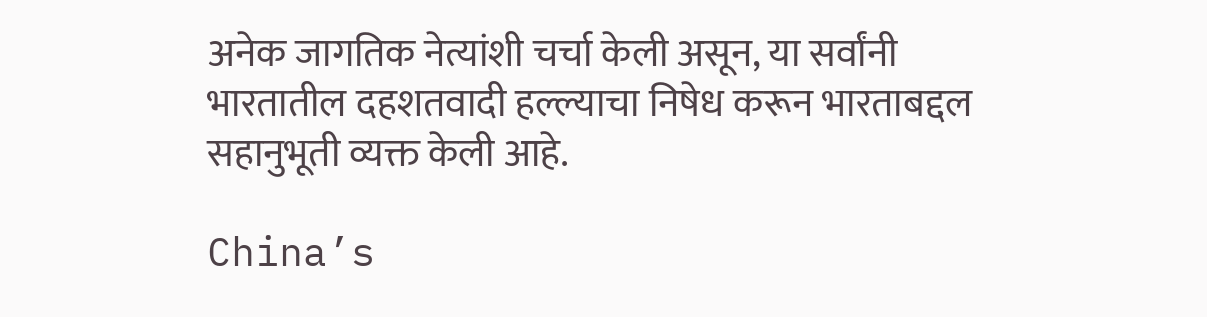अनेक जागतिक नेत्यांशी चर्चा केली असून, या सर्वांनी भारतातील दहशतवादी हल्ल्याचा निषेध करून भारताबद्दल सहानुभूती व्यक्त केली आहे.

China’s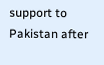support to Pakistan after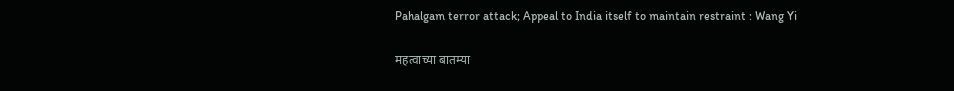Pahalgam terror attack; Appeal to India itself to maintain restraint : Wang Yi

महत्वाच्या बातम्या